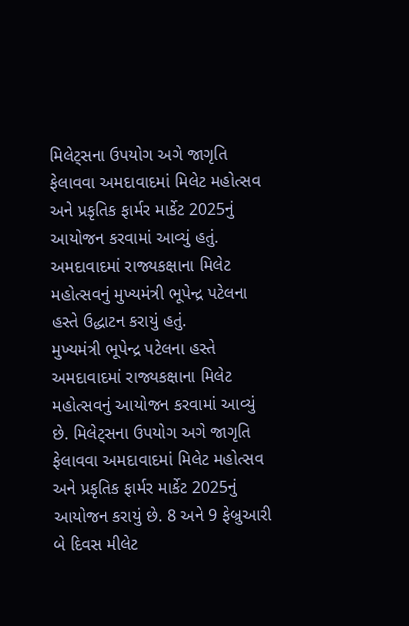મિલેટ્સના ઉપયોગ અગે જાગૃતિ ફેલાવવા અમદાવાદમાં મિલેટ મહોત્સવ અને પ્રકૃતિક ફાર્મર માર્કેટ 2025નું આયોજન કરવામાં આવ્યું હતું. અમદાવાદમાં રાજ્યકક્ષાના મિલેટ મહોત્સવનું મુખ્યમંત્રી ભૂપેન્દ્ર પટેલના હસ્તે ઉદ્ધાટન કરાયું હતું.
મુખ્યમંત્રી ભૂપેન્દ્ર પટેલના હસ્તે અમદાવાદમાં રાજ્યકક્ષાના મિલેટ મહોત્સવનું આયોજન કરવામાં આવ્યું છે. મિલેટ્સના ઉપયોગ અગે જાગૃતિ ફેલાવવા અમદાવાદમાં મિલેટ મહોત્સવ અને પ્રકૃતિક ફાર્મર માર્કેટ 2025નું આયોજન કરાયું છે. 8 અને 9 ફેબ્રુઆરી બે દિવસ મીલેટ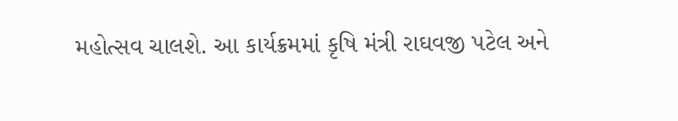મહોત્સવ ચાલશે. આ કાર્યક્રમમાં કૃષિ મંત્રી રાઘવજી પટેલ અને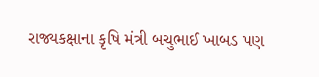રાજ્યકક્ષાના કૃષિ મંત્રી બચુભાઈ ખાબડ પણ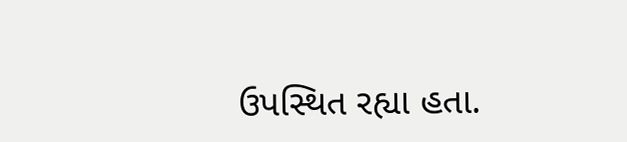ઉપસ્થિત રહ્યા હતા.